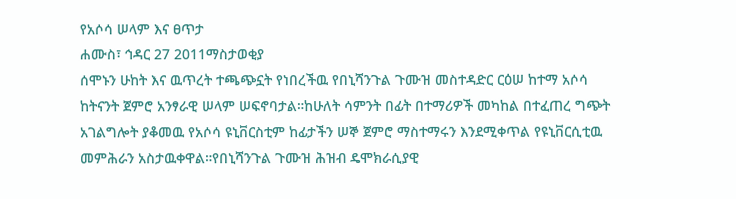የአሶሳ ሠላም እና ፀጥታ
ሐሙስ፣ ኅዳር 27 2011ማስታወቂያ
ሰሞኑን ሁከት እና ዉጥረት ተጫጭኗት የነበረችዉ የበኒሻንጉል ጉሙዝ መስተዳድር ርዕሠ ከተማ አሶሳ ከትናንት ጀምሮ አንፃራዊ ሠላም ሠፍኖባታል።ከሁለት ሳምንት በፊት በተማሪዎች መካከል በተፈጠረ ግጭት አገልግሎት ያቆመዉ የአሶሳ ዩኒቨርስቲም ከፊታችን ሠኞ ጀምሮ ማስተማሩን እንደሚቀጥል የዩኒቨርሲቲዉ መምሕራን አስታዉቀዋል።የበኒሻንጉል ጉሙዝ ሕዝብ ዴሞክራሲያዊ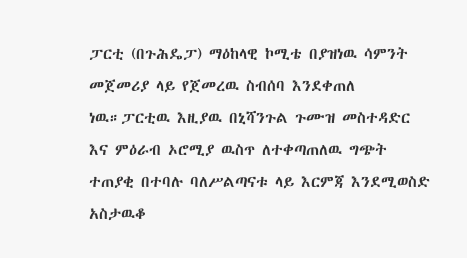ፓርቲ (በጉሕዴፓ) ማዕከላዊ ኮሚቴ በያዝነዉ ሳምንት መጀመሪያ ላይ የጀመረዉ ስብሰባ እንደቀጠለ ነዉ።ፓርቲዉ እዚያዉ በኒሻንጉል ጉሙዝ መስተዳድር እና ምዕራብ ኦሮሚያ ዉስጥ ለተቀጣጠለዉ ግጭት ተጠያቂ በተባሉ ባለሥልጣናቱ ላይ እርምጃ እንደሚወስድ አስታዉቆ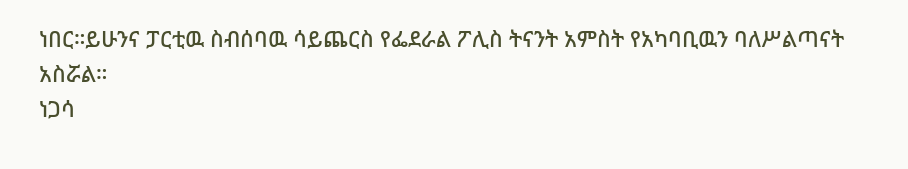ነበር።ይሁንና ፓርቲዉ ስብሰባዉ ሳይጨርስ የፌደራል ፖሊስ ትናንት አምስት የአካባቢዉን ባለሥልጣናት አስሯል።
ነጋሳ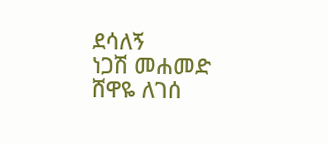ደሳለኝ
ነጋሽ መሐመድ
ሸዋዬ ለገሰ